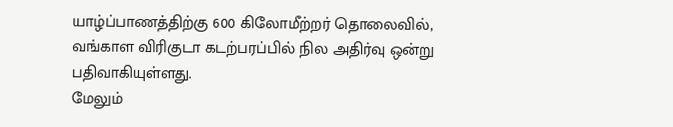யாழ்ப்பாணத்திற்கு 600 கிலோமீற்றர் தொலைவில், வங்காள விரிகுடா கடற்பரப்பில் நில அதிர்வு ஒன்று பதிவாகியுள்ளது.
மேலும்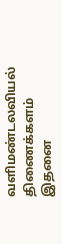வளிமண்டலவியல் திணைக்களம் இதனை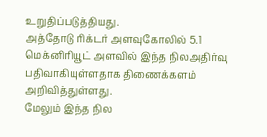உறுதிப்படுத்தியது.
அத்தோடு ரிக்டர் அளவுகோலில் 5.1 மெக்னிரியூட் அளவில் இந்த நிலஅதிர்வு பதிவாகியுள்ளதாக திணைக்களம் அறிவித்துள்ளது.
மேலும் இந்த நில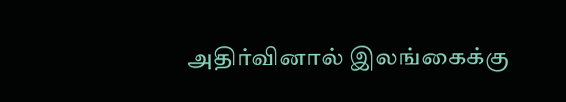அதிர்வினால் இலங்கைக்கு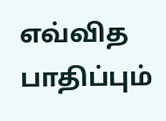எவ்வித பாதிப்பும்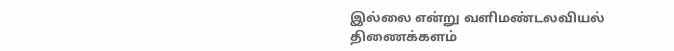இல்லை என்று வளிமண்டலவியல் திணைக்களம்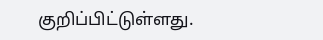குறிப்பிட்டுள்ளது.